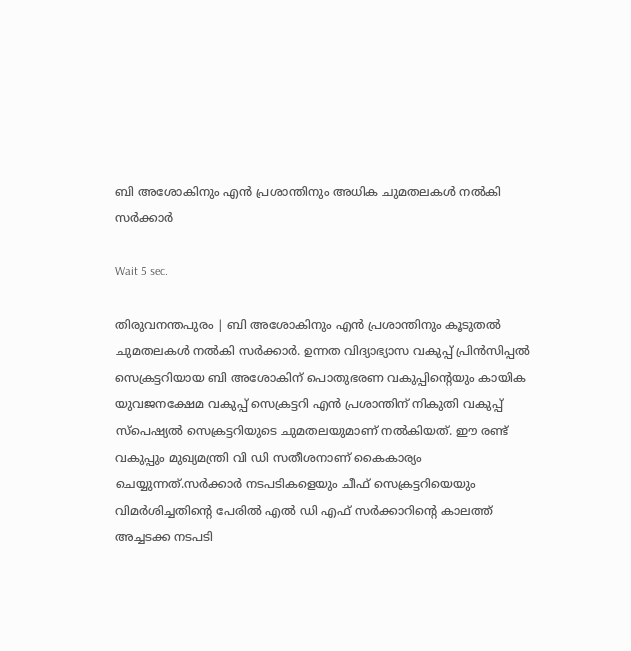ബി അശോകിനും എന്‍ പ്രശാന്തിനും അധിക ചുമതലകള്‍ നല്‍കി സര്‍ക്കാര്‍

Wait 5 sec.

തിരുവനന്തപുരം | ബി അശോകിനും എന്‍ പ്രശാന്തിനും കൂടുതല്‍ ചുമതലകള്‍ നല്‍കി സര്‍ക്കാര്‍. ഉന്നത വിദ്യാഭ്യാസ വകുപ്പ് പ്രിന്‍സിപ്പല്‍ സെക്രട്ടറിയായ ബി അശോകിന് പൊതുഭരണ വകുപ്പിന്റെയും കായിക യുവജനക്ഷേമ വകുപ്പ് സെക്രട്ടറി എന്‍ പ്രശാന്തിന് നികുതി വകുപ്പ് സ്‌പെഷ്യല്‍ സെക്രട്ടറിയുടെ ചുമതലയുമാണ് നല്‍കിയത്. ഈ രണ്ട് വകുപ്പും മുഖ്യമന്ത്രി വി ഡി സതീശനാണ് കൈകാര്യം ചെയ്യുന്നത്.സര്‍ക്കാര്‍ നടപടികളെയും ചീഫ് സെക്രട്ടറിയെയും വിമര്‍ശിച്ചതിന്റെ പേരില്‍ എല്‍ ഡി എഫ് സര്‍ക്കാറിന്റെ കാലത്ത് അച്ചടക്ക നടപടി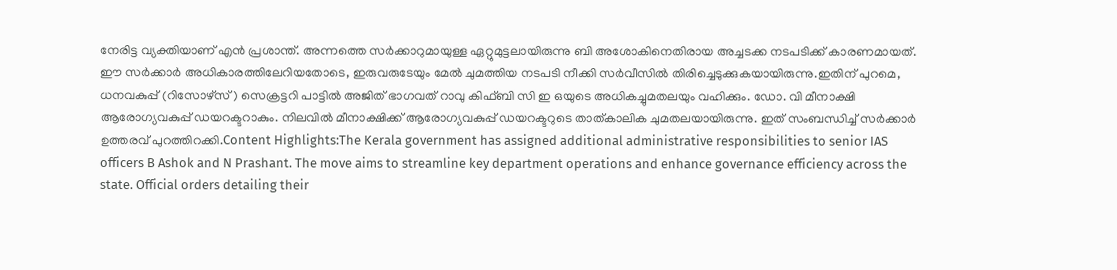നേരിട്ട വ്യക്തിയാണ് എന്‍ പ്രശാന്ത്. അന്നത്തെ സര്‍ക്കാറുമായുള്ള ഏറ്റുമുട്ടലായിരുന്നു ബി അശോകിനെതിരായ അച്ചടക്ക നടപടിക്ക് കാരണമായത്. ഈ സര്‍ക്കാര്‍ അധികാരത്തിലേറിയതോടെ, ഇരുവരുടേയും മേല്‍ ചുമത്തിയ നടപടി നീക്കി സര്‍വീസില്‍ തിരിച്ചെടുക്കുകയായിരുന്നു.ഇതിന് പുറമെ, ധനവകുപ്പ് (റിസോഴ്‌സ്) സെക്രട്ടറി പാട്ടില്‍ അജിത് ഭാഗവത് റാവു കിഫ്ബി സി ഇ ഒയുടെ അധികച്ചുമതലയും വഹിക്കും. ഡോ. വി മീനാക്ഷി ആരോഗ്യവകുപ്പ് ഡയറക്ടറാകും. നിലവില്‍ മീനാക്ഷിക്ക് ആരോഗ്യവകുപ്പ് ഡയറക്ടറുടെ താത്കാലിക ചുമതലയായിരുന്നു. ഇത് സംബന്ധിച്ച് സര്‍ക്കാര്‍ ഉത്തരവ് പുറത്തിറക്കി.Content Highlights:The Kerala government has assigned additional administrative responsibilities to senior IAS officers B Ashok and N Prashant. The move aims to streamline key department operations and enhance governance efficiency across the state. Official orders detailing their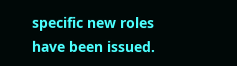specific new roles have been issued.